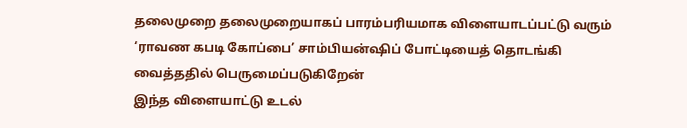தலைமுறை தலைமுறையாகப் பாரம்பரியமாக விளையாடப்பட்டு வரும் ‘ராவண கபடி கோப்பை’ சாம்பியன்ஷிப் போட்டியைத் தொடங்கி வைத்ததில் பெருமைப்படுகிறேன்
இந்த விளையாட்டு உடல்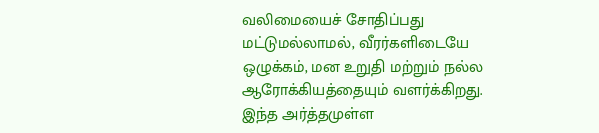வலிமையைச் சோதிப்பது மட்டுமல்லாமல், வீரர்களிடையே ஒழுக்கம், மன உறுதி மற்றும் நல்ல ஆரோக்கியத்தையும் வளர்க்கிறது.
இந்த அர்த்தமுள்ள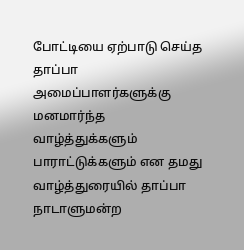போட்டியை ஏற்பாடு செய்த தாப்பா அமைப்பாளர்களுக்கு மனமார்ந்த வாழ்த்துக்களும் பாராட்டுக்களும் என தமது வாழ்த்துரையில் தாப்பா நாடாளுமன்ற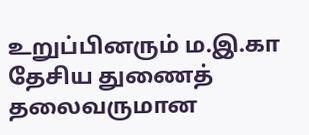உறுப்பினரும் ம.இ.கா தேசிய துணைத் தலைவருமான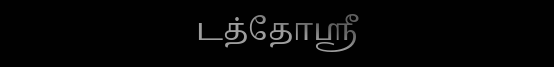டத்தோஸ்ரீ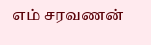எம் சரவணன்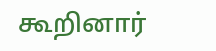கூறினார்